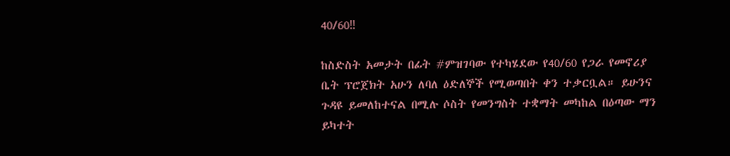40/60‼

ከስድስት አመታት በፊት #ምዝገባው የተካሄደው የ40/60 የጋራ የመኖሪያ ቤት ፕሮጀክት አሁን ለባለ ዕድለኞች የሚወጣበት ቀን ተቃርቧል። ይሁንና ጉዳዩ ይመለከተናል በሚሉ ሶስት የመንግስት ተቋማት መካከል በዕጣው ማን ይካተት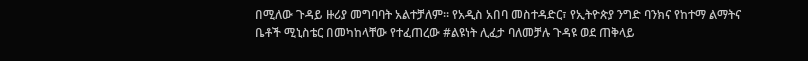በሚለው ጉዳይ ዙሪያ መግባባት አልተቻለም። የአዲስ አበባ መስተዳድር፣ የኢትዮጵያ ንግድ ባንክና የከተማ ልማትና ቤቶች ሚኒስቴር በመካከላቸው የተፈጠረው #ልዩነት ሊፈታ ባለመቻሉ ጉዳዩ ወደ ጠቅላይ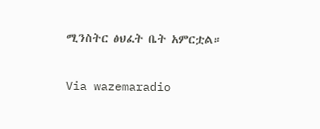ሚንስትር ፅህፈት ቤት አምርቷል።

Via wazemaradio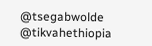@tsegabwolde @tikvahethiopia